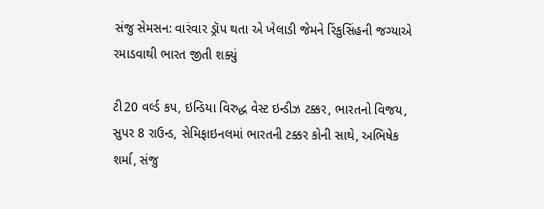સંજુ સેમસન: વારંવાર ડ્રૉપ થતા એ ખેલાડી જેમને રિંકુસિંહની જગ્યાએ રમાડવાથી ભારત જીતી શક્યું

ટી20 વર્લ્ડ કપ, ઇન્ડિયા વિરુદ્ધ વેસ્ટ ઇન્ડીઝ ટક્કર, ભારતનો વિજય, સુપર 8 રાઉન્ડ, સેમિફાઇનલમાં ભારતની ટક્કર કોની સાથે, અભિષેક શર્મા, સંજુ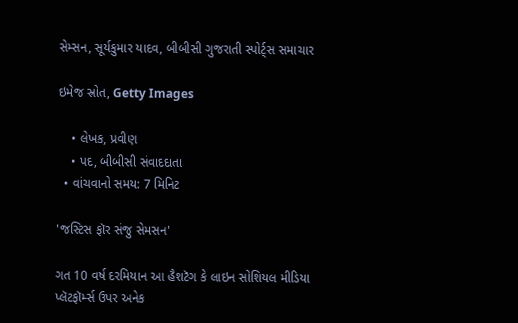સેમ્સન, સૂર્યકુમાર યાદવ, બીબીસી ગુજરાતી સ્પોર્ટ્સ સમાચાર

ઇમેજ સ્રોત, Getty Images

    • લેખક, પ્રવીણ
    • પદ, બીબીસી સંવાદદાતા
  • વાંચવાનો સમય: 7 મિનિટ

'જસ્ટિસ ફૉર સંજુ સેમસન'

ગત 10 વર્ષ દરમિયાન આ હૈશટૅગ કે લાઇન સોશિયલ મીડિયા પ્લૅટફૉર્મ્સ ઉપર અનેક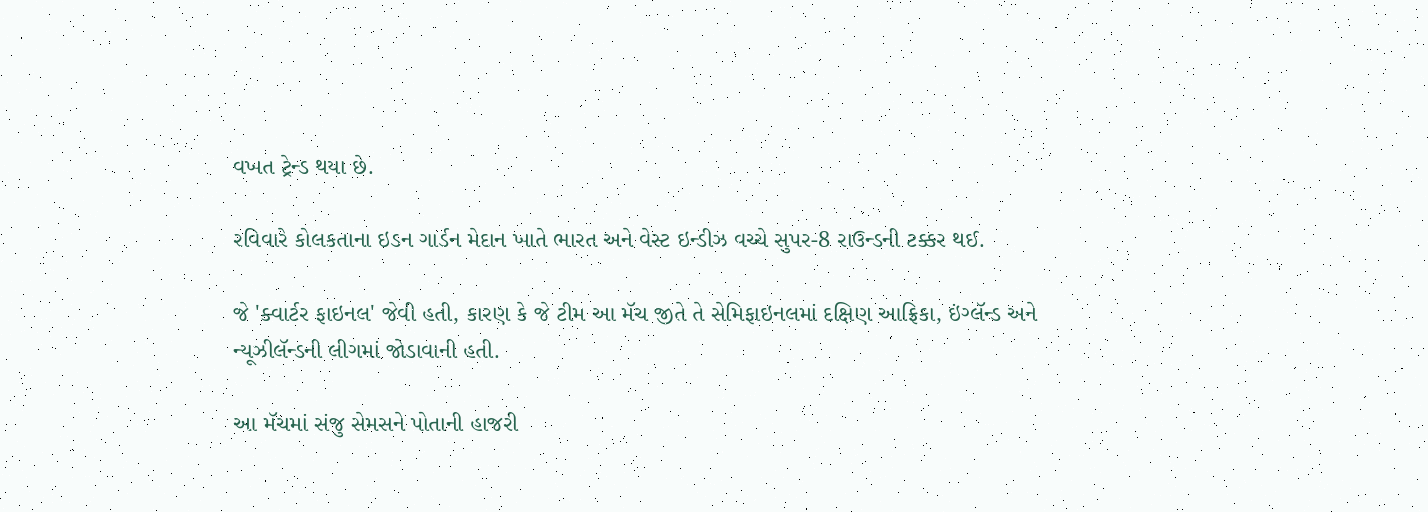વખત ટ્રેન્ડ થયા છે.

રવિવારે કોલકતાના ઇડન ગાર્ડન મેદાન ખાતે ભારત અને વેસ્ટ ઇન્ડીઝ વચ્ચે સુપર-8 રાઉન્ડની ટક્કર થઈ.

જે 'ક્વાર્ટર ફાઇનલ' જેવી હતી, કારણ કે જે ટીમ આ મૅચ જીતે તે સેમિફાઇનલમાં દક્ષિણ આફ્રિકા, ઇંગ્લૅન્ડ અને ન્યૂઝીલૅન્ડની લીગમાં જોડાવાની હતી.

આ મૅચમાં સંજુ સેમસને પોતાની હાજરી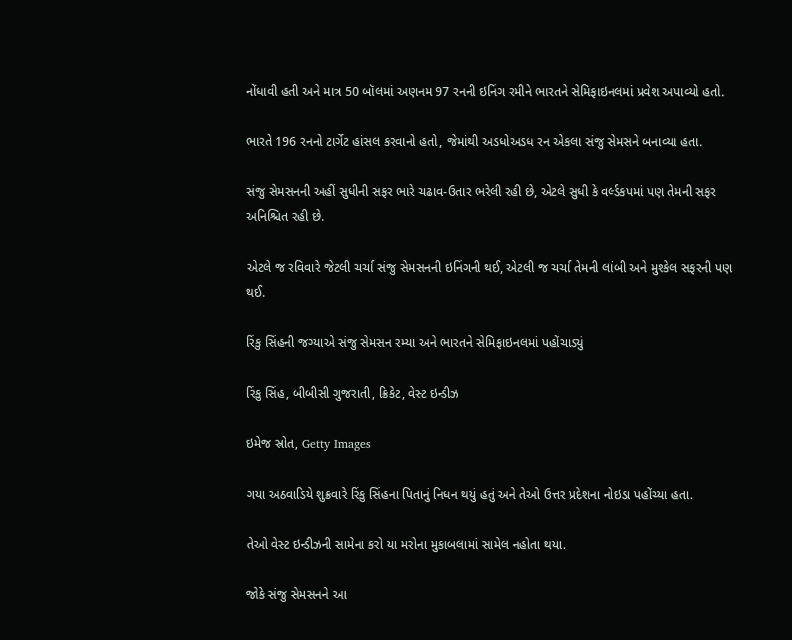નોંધાવી હતી અને માત્ર 50 બૉલમાં અણનમ 97 રનની ઇનિંગ રમીને ભારતને સેમિફાઇનલમાં પ્રવેશ અપાવ્યો હતો.

ભારતે 196 રનનો ટાર્ગેટ હાંસલ કરવાનો હતો, જેમાંથી અડધોઅડધ રન એકલા સંજુ સેમસને બનાવ્યા હતા.

સંજુ સેમસનની અહીં સુધીની સફર ભારે ચઢાવ-ઉતાર ભરેલી રહી છે, એટલે સુધી કે વર્લ્ડકપમાં પણ તેમની સફર અનિશ્ચિત રહી છે.

એટલે જ રવિવારે જેટલી ચર્ચા સંજુ સેમસનની ઇનિંગની થઈ, એટલી જ ચર્ચા તેમની લાંબી અને મુશ્કેલ સફરની પણ થઈ.

રિંકુ સિંહની જગ્યાએ સંજુ સેમસન રમ્યા અને ભારતને સેમિફાઇનલમાં પહોંચાડ્યું

રિંકુ સિંહ, બીબીસી ગુજરાતી, ક્રિકેટ, વેસ્ટ ઇન્ડીઝ

ઇમેજ સ્રોત, Getty Images

ગયા અઠવાડિયે શુક્રવારે રિંકુ સિંહના પિતાનું નિધન થયું હતું અને તેઓ ઉત્તર પ્રદેશના નોઇડા પહોંચ્યા હતા.

તેઓ વેસ્ટ ઇન્ડીઝની સામેના કરો યા મરોના મુકાબલામાં સામેલ નહોતા થયા.

જોકે સંજુ સેમસનને આ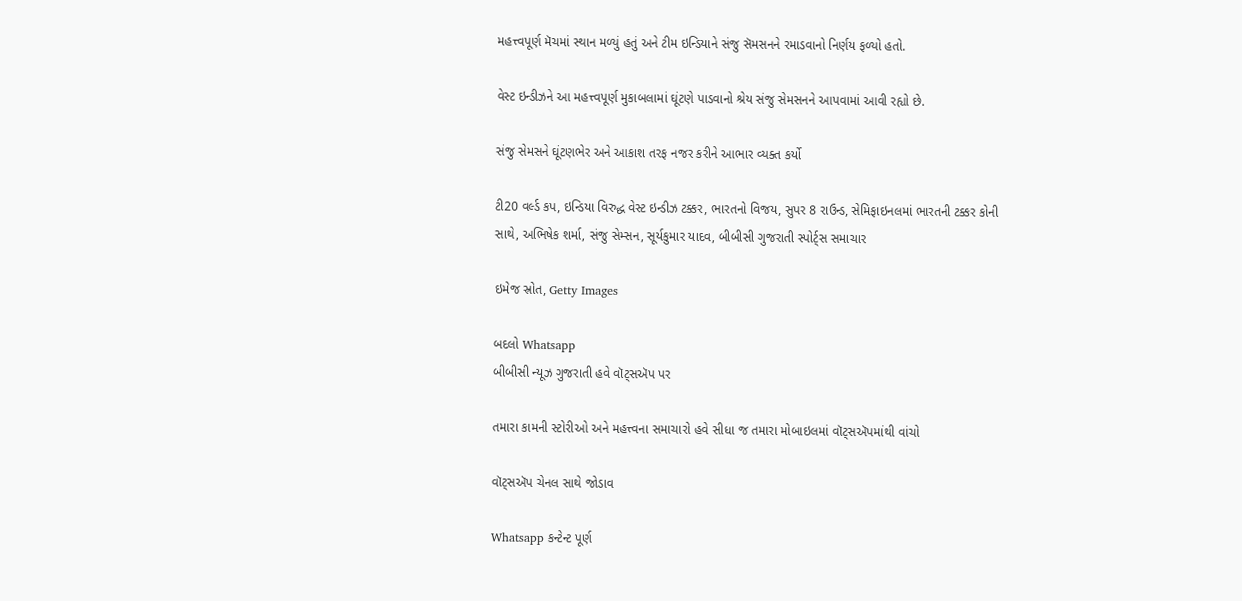મહત્ત્વપૂર્ણ મૅચમાં સ્થાન મળ્યું હતું અને ટીમ ઇન્ડિયાને સંજુ સૅમસનને રમાડવાનો નિર્ણય ફળ્યો હતો.

વેસ્ટ ઇન્ડીઝને આ મહત્ત્વપૂર્ણ મુકાબલામાં ઘૂંટણે પાડવાનો શ્રેય સંજુ સેમસનને આપવામાં આવી રહ્યો છે.

સંજુ સેમસને ઘૂંટણભેર અને આકાશ તરફ નજર કરીને આભાર વ્યક્ત કર્યો

ટી20 વર્લ્ડ કપ, ઇન્ડિયા વિરુદ્ધ વેસ્ટ ઇન્ડીઝ ટક્કર, ભારતનો વિજય, સુપર 8 રાઉન્ડ, સેમિફાઇનલમાં ભારતની ટક્કર કોની સાથે, અભિષેક શર્મા, સંજુ સેમ્સન, સૂર્યકુમાર યાદવ, બીબીસી ગુજરાતી સ્પોર્ટ્સ સમાચાર

ઇમેજ સ્રોત, Getty Images

બદલો Whatsapp
બીબીસી ન્યૂઝ ગુજરાતી હવે વૉટ્સઍપ પર

તમારા કામની સ્ટોરીઓ અને મહત્ત્વના સમાચારો હવે સીધા જ તમારા મોબાઇલમાં વૉટ્સઍપમાંથી વાંચો

વૉટ્સઍપ ચેનલ સાથે જોડાવ

Whatsapp કન્ટેન્ટ પૂર્ણ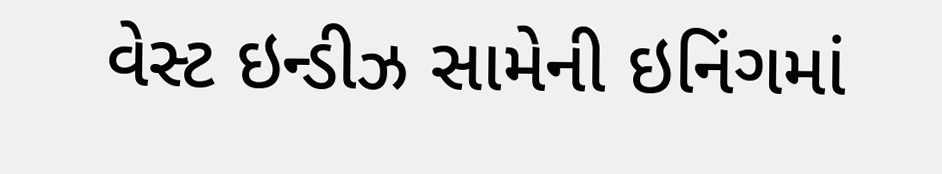વેસ્ટ ઇન્ડીઝ સામેની ઇનિંગમાં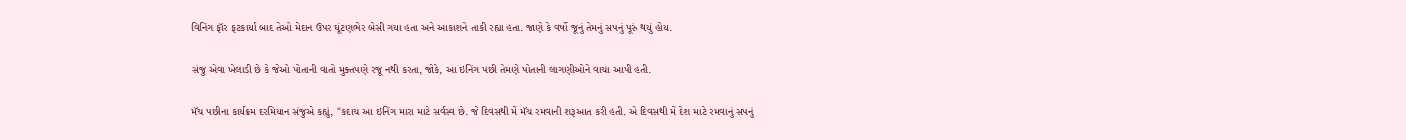વિનિંગ ફૉર ફટકાર્યા બાદ તેઓ મેદાન ઉપર ઘૂંટણભેર બેસી ગયા હતા અને આકાશને તાકી રહ્યા હતા. જાણે કે વર્ષો જૂનું તેમનું સપનું પૂરું થયું હોય.

સંજુ એવા ખેલાડી છે કે જેઓ પોતાની વાતો મુક્તપણે રજૂ નથી કરતા, જોકે, આ ઇનિંગ પછી તેમણે પોતાની લાગણીઓને વાચા આપી હતી.

મૅચ પછીના કાર્યક્રમ દરમિયાન સંજુએ કહ્યું, "કદાચ આ ઇનિંગ મારા માટે સર્વસ્વ છે. જે દિવસથી મેં મૅચ રમવાની શરૂઆત કરી હતી. એ દિવસથી મેં દેશ માટે રમવાનું સપનું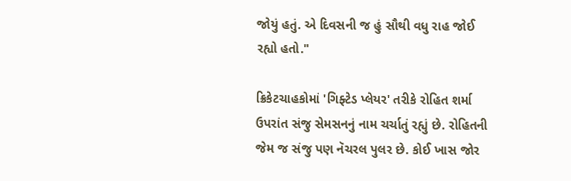જોયું હતું. એ દિવસની જ હું સૌથી વધુ રાહ જોઈ રહ્યો હતો."

ક્રિકેટચાહકોમાં 'ગિફ્ટેડ પ્લેયર' તરીકે રોહિત શર્મા ઉપરાંત સંજુ સેમસનનું નામ ચર્ચાતું રહ્યું છે. રોહિતની જેમ જ સંજુ પણ નૅચરલ પુલર છે. કોઈ ખાસ જોર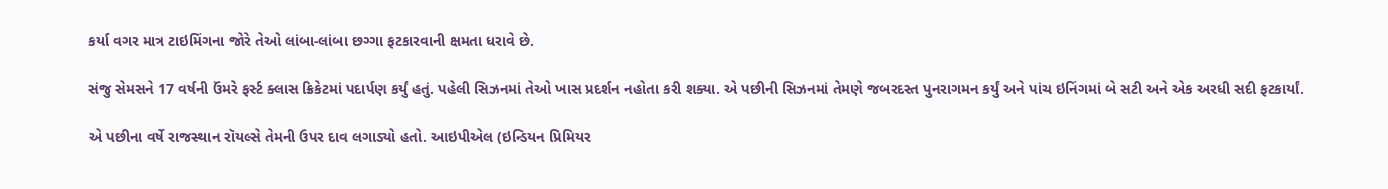કર્યા વગર માત્ર ટાઇમિંગના જોરે તેઓ લાંબા-લાંબા છગ્ગા ફટકારવાની ક્ષમતા ધરાવે છે.

સંજુ સેમસને 17 વર્ષની ઉંમરે ફર્સ્ટ ક્લાસ ક્રિકેટમાં પદાર્પણ કર્યું હતું. પહેલી સિઝનમાં તેઓ ખાસ પ્રદર્શન નહોતા કરી શક્યા. એ પછીની સિઝનમાં તેમણે જબરદસ્ત પુનરાગમન કર્યું અને પાંચ ઇનિંગમાં બે સટી અને એક અરધી સદી ફટકાર્યાં.

એ પછીના વર્ષે રાજસ્થાન રૉયલ્સે તેમની ઉપર દાવ લગાડ્યો હતો. આઇપીએલ (ઇન્ડિયન પ્રિમિયર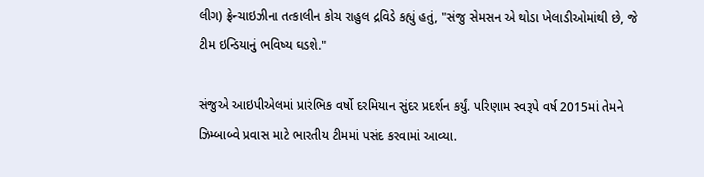લીગ) ફ્રેન્ચાઇઝીના તત્કાલીન કોચ રાહુલ દ્રવિડે કહ્યું હતું, "સંજુ સેમસન એ થોડા ખેલાડીઓમાંથી છે, જે ટીમ ઇન્ડિયાનું ભવિષ્ય ઘડશે."

સંજુએ આઇપીએલમાં પ્રારંભિક વર્ષો દરમિયાન સુંદર પ્રદર્શન કર્યું. પરિણામ સ્વરૂપે વર્ષ 2015માં તેમને ઝિમ્બાબ્વે પ્રવાસ માટે ભારતીય ટીમમાં પસંદ કરવામાં આવ્યા.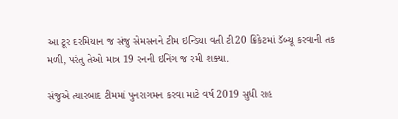આ ટૂર દરમિયાન જ સંજુ સેમસનને ટીમ ઇન્ડિયા વતી ટી20 ક્રિકેટમાં ડૅબ્યૂ કરવાની તક મળી, પરંતુ તેઓ માત્ર 19 રનની ઇનિંગ જ રમી શક્યા.

સંજુએ ત્યારબાદ ટીમમાં પુનરાગમન કરવા માટે વર્ષ 2019 સુધી રાહ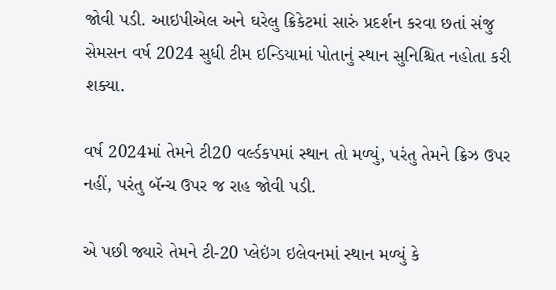જોવી પડી. આઇપીએલ અને ઘરેલુ ક્રિકેટમાં સારું પ્રદર્શન કરવા છતાં સંજુ સેમસન વર્ષ 2024 સુધી ટીમ ઇન્ડિયામાં પોતાનું સ્થાન સુનિશ્ચિત નહોતા કરી શક્યા.

વર્ષ 2024માં તેમને ટી20 વર્લ્ડકપમાં સ્થાન તો મળ્યું, પરંતુ તેમને ક્રિઝ ઉપર નહીં, પરંતુ બૅન્ચ ઉપર જ રાહ જોવી પડી.

એ પછી જ્યારે તેમને ટી-20 પ્લેઇંગ ઇલેવનમાં સ્થાન મળ્યું કે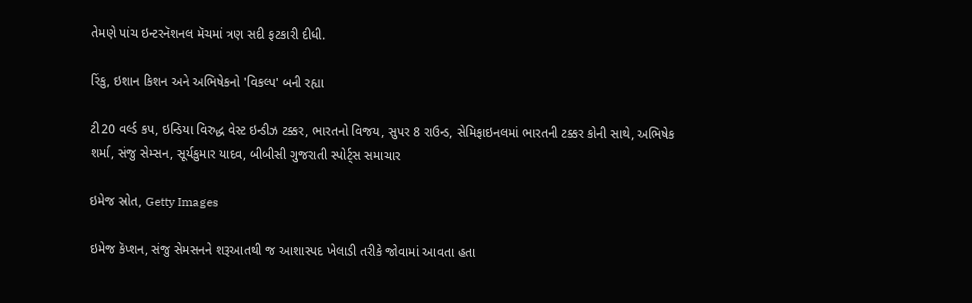તેમણે પાંચ ઇન્ટરનૅશનલ મૅચમાં ત્રણ સદી ફટકારી દીધી.

રિંકુ, ઇશાન કિશન અને અભિષેકનો 'વિકલ્પ' બની રહ્યા

ટી20 વર્લ્ડ કપ, ઇન્ડિયા વિરુદ્ધ વેસ્ટ ઇન્ડીઝ ટક્કર, ભારતનો વિજય, સુપર 8 રાઉન્ડ, સેમિફાઇનલમાં ભારતની ટક્કર કોની સાથે, અભિષેક શર્મા, સંજુ સેમ્સન, સૂર્યકુમાર યાદવ, બીબીસી ગુજરાતી સ્પોર્ટ્સ સમાચાર

ઇમેજ સ્રોત, Getty Images

ઇમેજ કૅપ્શન, સંજુ સેમસનને શરૂઆતથી જ આશાસ્પદ ખેલાડી તરીકે જોવામાં આવતા હતા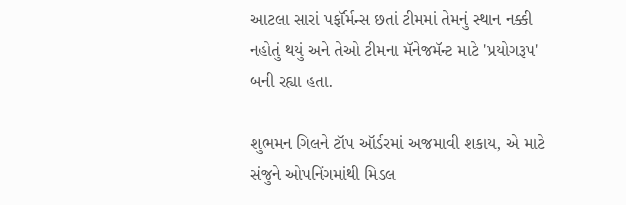આટલા સારાં પર્ફૉર્મન્સ છતાં ટીમમાં તેમનું સ્થાન નક્કી નહોતું થયું અને તેઓ ટીમના મૅનેજમૅન્ટ માટે 'પ્રયોગરૂપ' બની રહ્યા હતા.

શુભમન ગિલને ટૉપ ઑર્ડરમાં અજમાવી શકાય, એ માટે સંજુને ઓપનિંગમાંથી મિડલ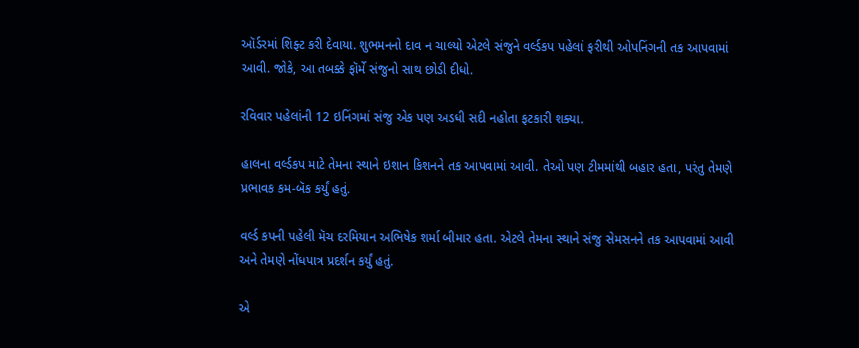ઑર્ડરમાં શિફ્ટ કરી દેવાયા. શુભમનનો દાવ ન ચાલ્યો એટલે સંજુને વર્લ્ડકપ પહેલાં ફરીથી ઓપનિંગની તક આપવામાં આવી. જોકે, આ તબક્કે ફૉર્મે સંજુનો સાથ છોડી દીધો.

રવિવાર પહેલાંની 12 ઇનિંગમાં સંજુ એક પણ અડધી સદી નહોતા ફટકારી શક્યા.

હાલના વર્લ્ડકપ માટે તેમના સ્થાને ઇશાન કિશનને તક આપવામાં આવી. તેઓ પણ ટીમમાંથી બહાર હતા, પરંતુ તેમણે પ્રભાવક કમ-બૅક કર્યું હતું.

વર્લ્ડ કપની પહેલી મૅચ દરમિયાન અભિષેક શર્મા બીમાર હતા. એટલે તેમના સ્થાને સંજુ સેમસનને તક આપવામાં આવી અને તેમણે નોંધપાત્ર પ્રદર્શન કર્યું હતું.

એ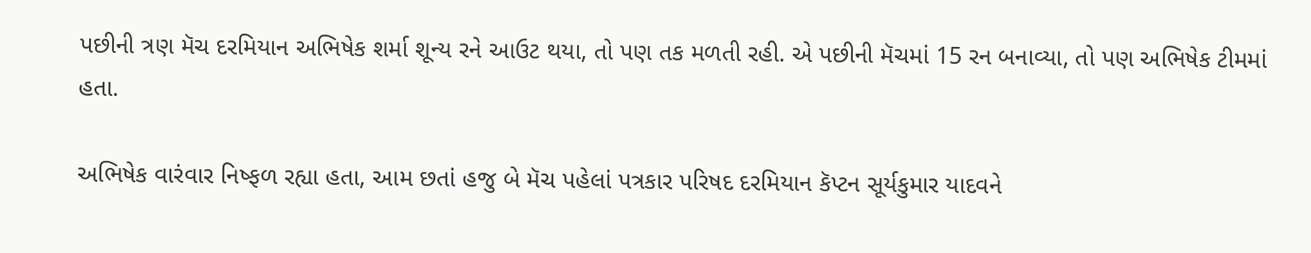પછીની ત્રણ મૅચ દરમિયાન અભિષેક શર્મા શૂન્ય રને આઉટ થયા, તો પણ તક મળતી રહી. એ પછીની મૅચમાં 15 રન બનાવ્યા, તો પણ અભિષેક ટીમમાં હતા.

અભિષેક વારંવાર નિષ્ફળ રહ્યા હતા, આમ છતાં હજુ બે મૅચ પહેલાં પત્રકાર પરિષદ દરમિયાન કૅપ્ટન સૂર્યકુમાર યાદવને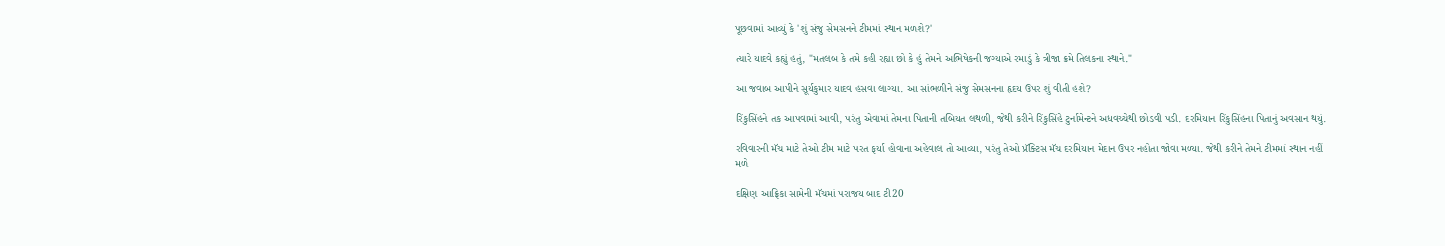પૂછવામાં આવ્યું કે 'શું સંજુ સેમસનને ટીમમાં સ્થાન મળશે?'

ત્યારે યાદવે કહ્યું હતું, "મતલબ કે તમે કહી રહ્યા છો કે હું તેમને અભિષેકની જગ્યાએ રમાડું કે ત્રીજા ક્રમે તિલકના સ્થાને."

આ જવાબ આપીને સૂર્યકુમાર યાદવ હસવા લાગ્યા. આ સાંભળીને સંજુ સેમસનના હૃદય ઉપર શું વીતી હશે?

રિંકુસિંહને તક આપવામાં આવી, પરંતુ એવામાં તેમના પિતાની તબિયત લથળી, જેથી કરીને રિંકુસિંહે ટુર્નામેન્ટને અધવચ્ચેથી છોડવી પડી. દરમિયાન રિંકુસિંહના પિતાનું અવસાન થયું.

રવિવારની મૅચ માટે તેઓ ટીમ માટે પરત ફર્યા હોવાના અહેવાલ તો આવ્યા, પરંતુ તેઓ પ્રૅક્ટિસ મૅચ દરમિયાન મેદાન ઉપર નહોતા જોવા મળ્યા. જેથી કરીને તેમને ટીમમાં સ્થાન નહીં મળે

દક્ષિણ આફ્રિકા સામેની મૅચમાં પરાજય બાદ ટી20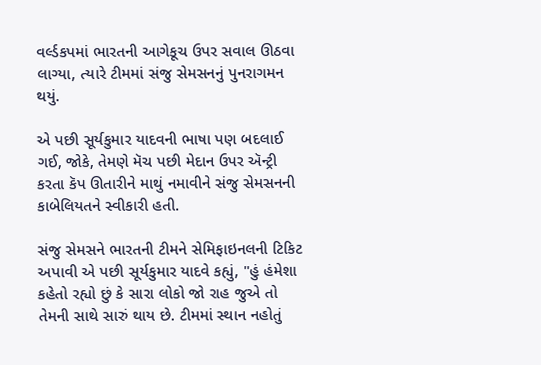વર્લ્ડકપમાં ભારતની આગેકૂચ ઉપર સવાલ ઊઠવા લાગ્યા, ત્યારે ટીમમાં સંજુ સેમસનનું પુનરાગમન થયું.

એ પછી સૂર્યકુમાર યાદવની ભાષા પણ બદલાઈ ગઈ, જોકે, તેમણે મૅચ પછી મેદાન ઉપર ઍન્ટ્રી કરતા કૅપ ઊતારીને માથું નમાવીને સંજુ સેમસનની કાબેલિયતને સ્વીકારી હતી.

સંજુ સેમસને ભારતની ટીમને સેમિફાઇનલની ટિકિટ અપાવી એ પછી સૂર્યકુમાર યાદવે કહ્યું, "હું હંમેશા કહેતો રહ્યો છું કે સારા લોકો જો રાહ જુએ તો તેમની સાથે સારું થાય છે. ટીમમાં સ્થાન નહોતું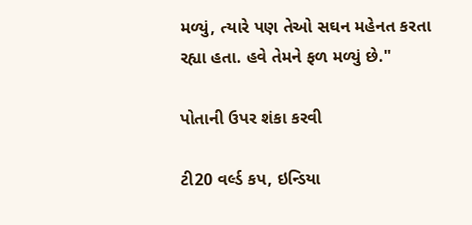મળ્યું, ત્યારે પણ તેઓ સઘન મહેનત કરતા રહ્યા હતા. હવે તેમને ફળ મળ્યું છે."

પોતાની ઉપર શંકા કરવી

ટી20 વર્લ્ડ કપ, ઇન્ડિયા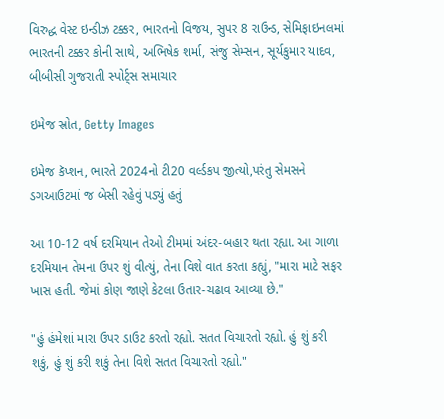વિરુદ્ધ વેસ્ટ ઇન્ડીઝ ટક્કર, ભારતનો વિજય, સુપર 8 રાઉન્ડ, સેમિફાઇનલમાં ભારતની ટક્કર કોની સાથે, અભિષેક શર્મા, સંજુ સેમ્સન, સૂર્યકુમાર યાદવ, બીબીસી ગુજરાતી સ્પોર્ટ્સ સમાચાર

ઇમેજ સ્રોત, Getty Images

ઇમેજ કૅપ્શન, ભારતે 2024નો ટી20 વર્લ્ડકપ જીત્યો,પરંતુ સેમસને ડગઆઉટમાં જ બેસી રહેવું પડ્યું હતું

આ 10-12 વર્ષ દરમિયાન તેઓ ટીમમાં અંદર-બહાર થતા રહ્યા. આ ગાળા દરમિયાન તેમના ઉપર શું વીત્યું, તેના વિશે વાત કરતા કહ્યું, "મારા માટે સફર ખાસ હતી. જેમાં કોણ જાણે કેટલા ઉતાર-ચઢાવ આવ્યા છે."

"હું હંમેશાં મારા ઉપર ડાઉટ કરતો રહ્યો. સતત વિચારતો રહ્યો. હું શું કરી શકું, હું શું કરી શકું તેના વિશે સતત વિચારતો રહ્યો."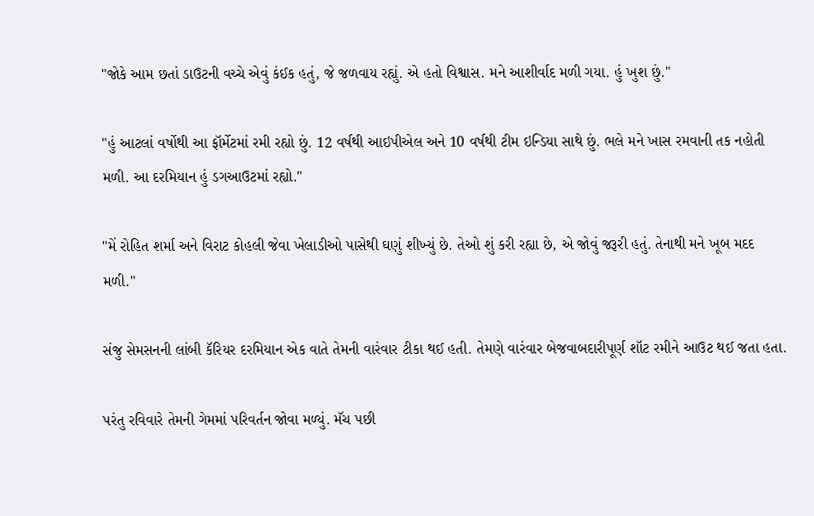"જોકે આમ છતાં ડાઉટની વચ્ચે એવું કંઈક હતું, જે જળવાય રહ્યું. એ હતો વિશ્વાસ. મને આશીર્વાદ મળી ગયા. હું ખુશ છું."

"હું આટલાં વર્ષોથી આ ફૉર્મેટમાં રમી રહ્યો છું. 12 વર્ષથી આઇપીએલ અને 10 વર્ષથી ટીમ ઇન્ડિયા સાથે છું. ભલે મને ખાસ રમવાની તક નહોતી મળી. આ દરમિયાન હું ડગઆઉટમાં રહ્યો."

"મેં રોહિત શર્મા અને વિરાટ કોહલી જેવા ખેલાડીઓ પાસેથી ઘણું શીખ્યું છે. તેઓ શું કરી રહ્યા છે, એ જોવું જરૂરી હતું. તેનાથી મને ખૂબ મદદ મળી."

સંજુ સેમસનની લાંબી કૅરિયર દરમિયાન એક વાતે તેમની વારંવાર ટીકા થઈ હતી. તેમણે વારંવાર બેજવાબદારીપૂર્ણ શૉટ રમીને આઉટ થઈ જતા હતા.

પરંતુ રવિવારે તેમની ગેમમાં પરિવર્તન જોવા મળ્યું. મૅચ પછી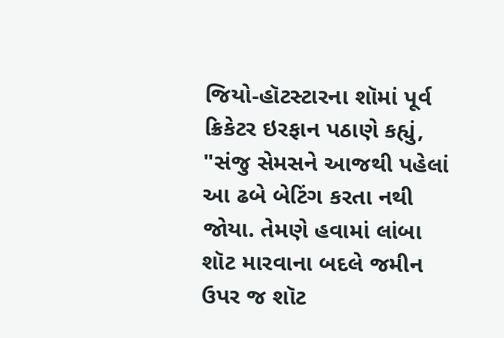જિયો-હૉટસ્ટારના શૉમાં પૂર્વ ક્રિકેટર ઇરફાન પઠાણે કહ્યું, "સંજુ સેમસને આજથી પહેલાં આ ઢબે બેટિંગ કરતા નથી જોયા. તેમણે હવામાં લાંબા શૉટ મારવાના બદલે જમીન ઉપર જ શૉટ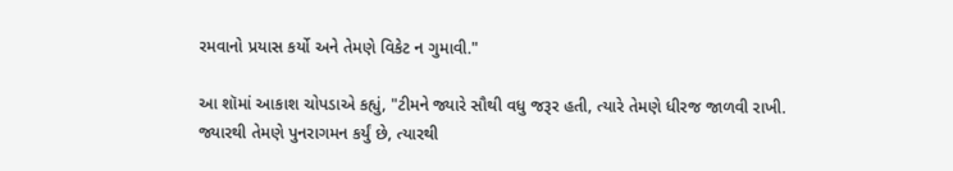રમવાનો પ્રયાસ કર્યો અને તેમણે વિકેટ ન ગુમાવી."

આ શૉમાં આકાશ ચોપડાએ કહ્યું, "ટીમને જ્યારે સૌથી વધુ જરૂર હતી, ત્યારે તેમણે ધીરજ જાળવી રાખી. જ્યારથી તેમણે પુનરાગમન કર્યું છે, ત્યારથી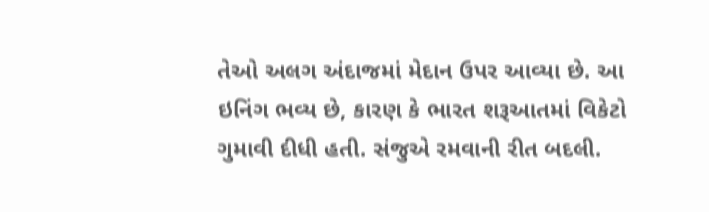તેઓ અલગ અંદાજમાં મેદાન ઉપર આવ્યા છે. આ ઇનિંગ ભવ્ય છે, કારણ કે ભારત શરૂઆતમાં વિકેટો ગુમાવી દીધી હતી. સંજુએ રમવાની રીત બદલી.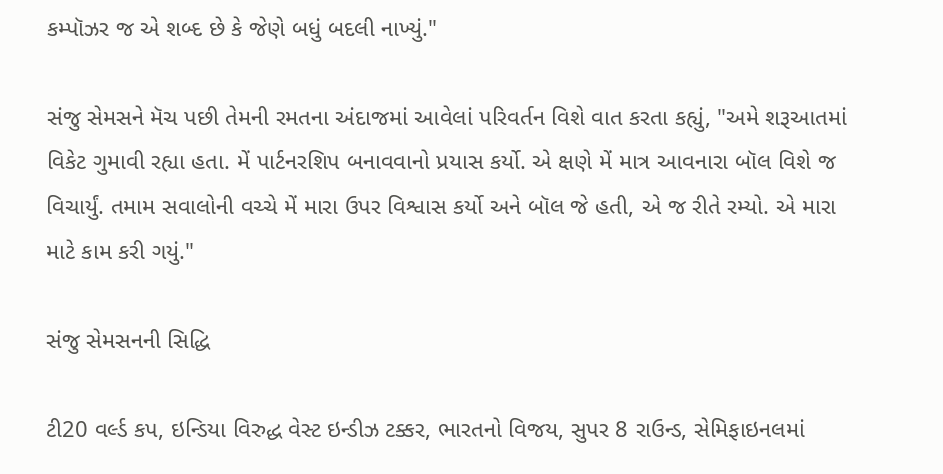કમ્પૉઝર જ એ શબ્દ છે કે જેણે બધું બદલી નાખ્યું."

સંજુ સેમસને મૅચ પછી તેમની રમતના અંદાજમાં આવેલાં પરિવર્તન વિશે વાત કરતા કહ્યું, "અમે શરૂઆતમાં વિકેટ ગુમાવી રહ્યા હતા. મેં પાર્ટનરશિપ બનાવવાનો પ્રયાસ કર્યો. એ ક્ષણે મેં માત્ર આવનારા બૉલ વિશે જ વિચાર્યું. તમામ સવાલોની વચ્ચે મેં મારા ઉપર વિશ્વાસ કર્યો અને બૉલ જે હતી, એ જ રીતે રમ્યો. એ મારા માટે કામ કરી ગયું."

સંજુ સેમસનની સિદ્ધિ

ટી20 વર્લ્ડ કપ, ઇન્ડિયા વિરુદ્ધ વેસ્ટ ઇન્ડીઝ ટક્કર, ભારતનો વિજય, સુપર 8 રાઉન્ડ, સેમિફાઇનલમાં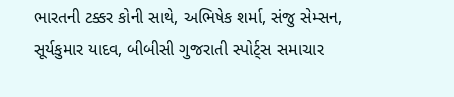ભારતની ટક્કર કોની સાથે, અભિષેક શર્મા, સંજુ સેમ્સન, સૂર્યકુમાર યાદવ, બીબીસી ગુજરાતી સ્પોર્ટ્સ સમાચાર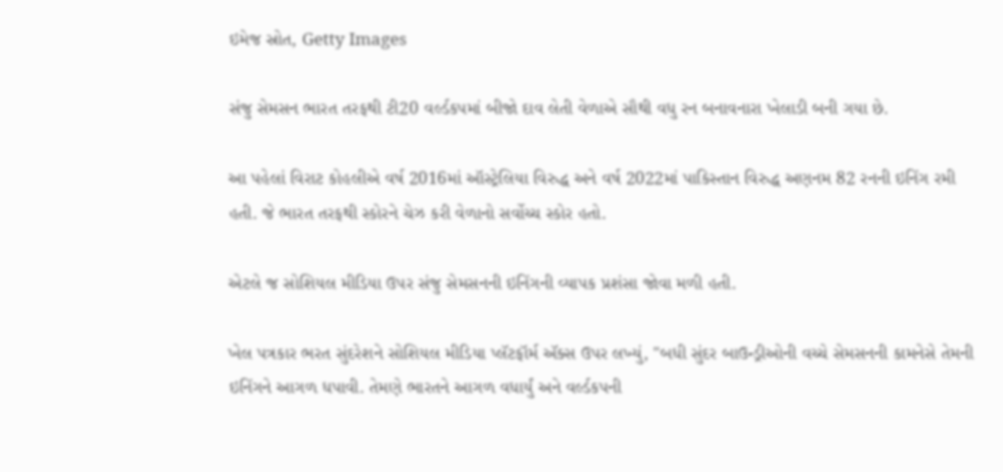ઇમેજ સ્રોત, Getty Images

સંજુ સેમસન ભારત તરફથી ટી20 વર્લ્ડકપમાં બીજો દાવ લેતી વેળાએ સૌથી વધુ રન બનાવનારા ખેલાડી બની ગયા છે.

આ પહેલાં વિરાટ કોહલીએ વર્ષ 2016માં ઑસ્ટ્રેલિયા વિરુદ્ધ અને વર્ષ 2022માં પાકિસ્તાન વિરુદ્ધ અણનમ 82 રનની ઇનિંગ રમી હતી. જે ભારત તરફથી સ્કોરને ચેઝ કરી વેળાનો સર્વોચ્ચ સ્કોર હતો.

એટલે જ સોશિયલ મીડિયા ઉપર સંજુ સેમસનની ઇનિંગની વ્યાપક પ્રશંસા જોવા મળી હતી.

ખેલ પત્રકાર ભરત સુંદરેશને સોશિયલ મીડિયા પ્લૅટફૉર્મ ઍક્સ ઉપર લખ્યું, "બધી સુંદર બાઉન્ડ્રીઓની વચ્ચે સેમસનની કામનેસે તેમની ઇનિંગને આગળ ધપાવી. તેમણે ભારતને આગળ વધાર્યું અને વર્લ્ડકપની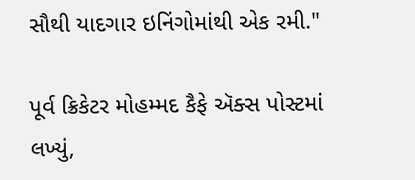સૌથી યાદગાર ઇનિંગોમાંથી એક રમી."

પૂર્વ ક્રિકેટર મોહમ્મદ કૈફે ઍક્સ પોસ્ટમાં લખ્યું,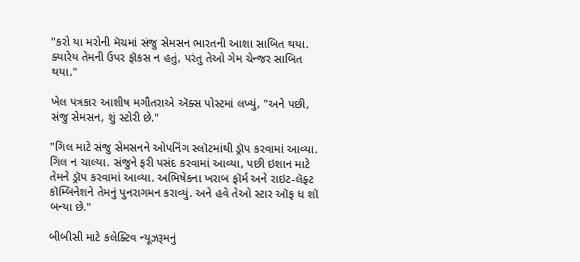"કરો યા મરોની મૅચમાં સંજુ સેમસન ભારતની આશા સાબિત થયા. ક્યારેય તેમની ઉપર ફૉકસ ન હતું, પરંતુ તેઓ ગેમ ચેન્જર સાબિત થયા."

ખેલ પત્રકાર આશીષ મગૌતરાએ ઍક્સ પોસ્ટમાં લખ્યું, "અને પછી, સંજુ સેમસન, શું સ્ટોરી છે."

"ગિલ માટે સંજુ સેમસનને ઓપનિંગ સ્લૉટમાંથી ડ્રૉપ કરવામાં આવ્યા. ગિલ ન ચાલ્યા. સંજુને ફરી પસંદ કરવામાં આવ્યા, પછી ઇશાન માટે તેમને ડ્રૉપ કરવામાં આવ્યા. અભિષેકના ખરાબ ફૉર્મ અને રાઇટ-લૅફ્ટ કૉમ્બિનેશને તેમનું પુનરાગમન કરાવ્યું. અને હવે તેઓ સ્ટાર ઑફ ધ શૉ બન્યા છે."

બીબીસી માટે કલેક્ટિવ ન્યૂઝરૂમનું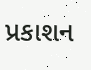પ્રકાશન